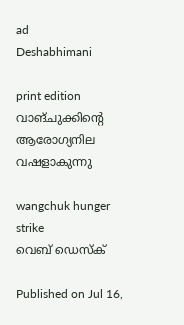ad
Deshabhimani

print edition വാങ്‌ചുക്കിന്റെ ആരോഗ്യനില വഷളാകുന്നു

wangchuk hunger strike
വെബ് ഡെസ്ക്

Published on Jul 16,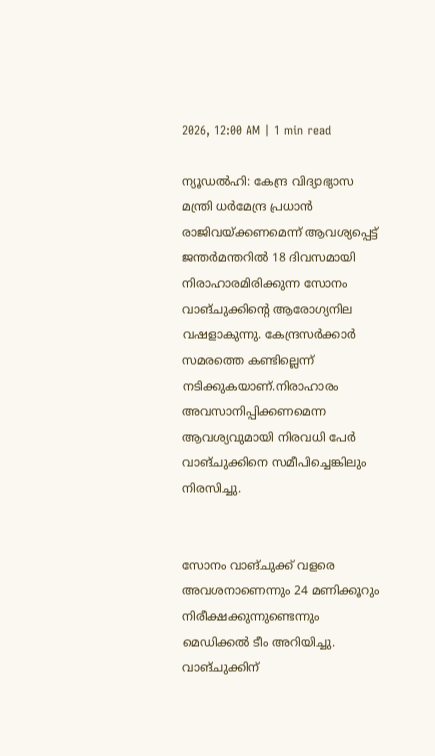2026, 12:00 AM | 1 min read

ന്യ‍ൂഡൽഹി: കേന്ദ്ര വിദ്യാഭ്യാസ മന്ത്രി ധർമേന്ദ്ര പ്രധാൻ രാജിവയ്ക്കണമെന്ന്‌ ആവശ്യപ്പെട്ട്‌ ജന്തർമന്തറിൽ 18 ദിവസമായി നിരാഹാരമിരിക്കുന്ന സോനം വാങ്‌ചുക്കിന്റെ ആരോഗ്യനില വഷളാകുന്നു. കേന്ദ്രസർക്കാർ സമരത്തെ കണ്ടില്ലെന്ന് നടിക്കുകയാണ്.നിരാഹാരം അവസാനിപ്പിക്കണമെന്ന ആവശ്യവുമായി നിരവധി പേർ വാങ്‌ചുക്കിനെ സമീപിച്ചെങ്കിലും നിരസിച്ചു.


സോനം വാങ്‌ചുക്ക്‌ വളരെ അവശനാണെന്നും 24 മണിക്കൂറും നിരീക്ഷക്കുന്നുണ്ടെന്നും മെഡിക്കൽ ടീം അറിയിച്ചു. വാങ്‌ചുക്കിന്‌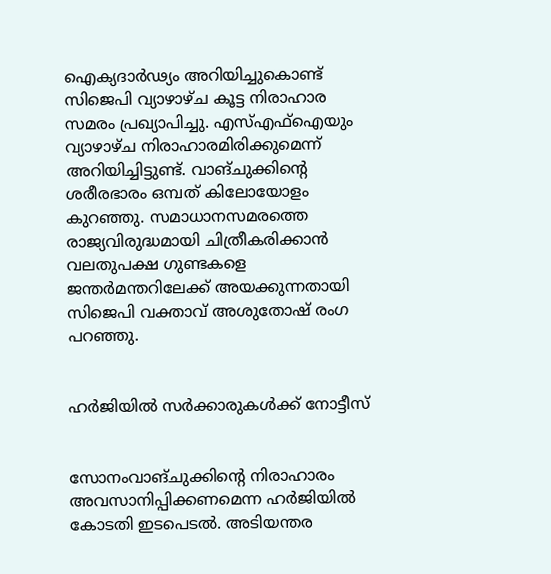ഐക്യദാർഢ്യം അറിയിച്ചുകൊണ്ട്‌ സിജെപി വ്യാഴാഴ്‌ച കൂട്ട നിരാഹാര സമരം പ്രഖ്യാപിച്ചു. എസ്‌എഫ്‌ഐയും വ്യാഴാഴ്‌ച നിരാഹാരമിരിക്കുമെന്ന്‌ അറിയിച്ചിട്ടുണ്ട്‌. വാങ്‌ചുക്കിന്റെ ശരീരഭാരം ഒമ്പത്‌ കിലോയോളം കുറഞ്ഞു. സമാധാനസമരത്തെ രാജ്യവിരുദ്ധമായി ചിത്രീകരിക്കാൻ വലതുപക്ഷ ഗുണ്ടകളെ ജന്തർമന്തറിലേക്ക്‌ അയക്കുന്നതായി സിജെപി വക്താവ്‌ അശുതോഷ്‌ രംഗ പറഞ്ഞു.


ഹർജിയിൽ സർക്കാരുകൾക്ക്‌ നോട്ടീസ്‌


സോനംവാങ്‌ചുക്കിന്റെ നിരാഹാരം അവസാനിപ്പിക്കണമെന്ന ഹർജിയിൽ കോടതി ഇടപെടൽ. അടിയന്തര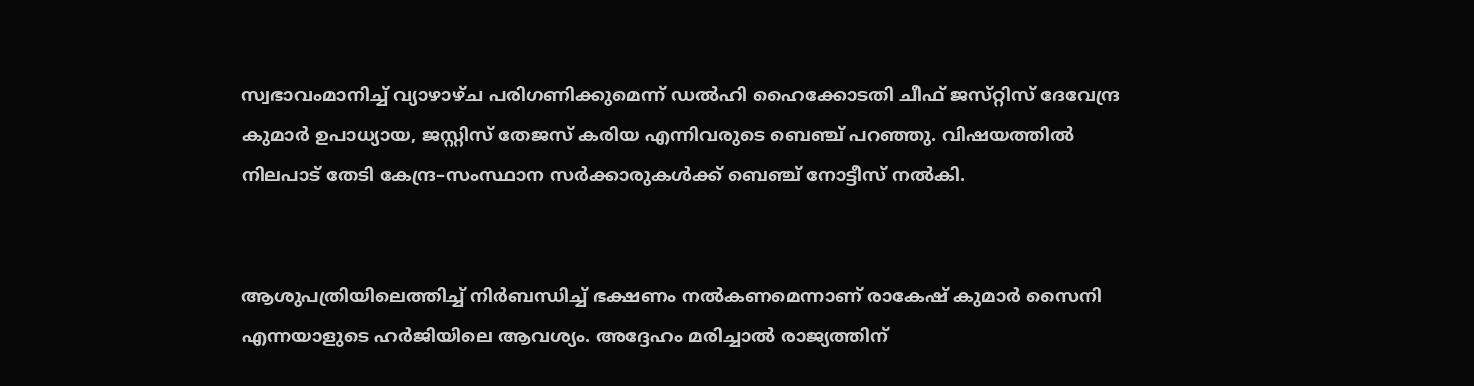സ്വഭാവംമാനിച്ച്‌ വ്യാഴാഴ്ച പരിഗണിക്കുമെന്ന്‌ ഡൽഹി ഹൈക്കോടതി ചീഫ്‌ ജസ്‌റ്റിസ്‌ ദേവേന്ദ്ര കുമാർ ഉപാധ്യായ, ജസ്റ്റിസ് തേജസ് കരിയ എന്നിവരുടെ ബെഞ്ച്‌ പറഞ്ഞു. വിഷയത്തിൽ നിലപാട്‌ തേടി കേന്ദ്ര–സംസ്ഥാന സർക്കാരുകൾക്ക്‌ ബെഞ്ച്‌ നോട്ടീസ്‌ നൽകി.


ആശുപത്രിയിലെത്തിച്ച്‌ നിർബന്ധിച്ച്‌ ഭക്ഷണം നൽകണമെന്നാണ്‌ രാകേഷ് കുമാർ സൈനി എന്നയാളുടെ ഹർജിയിലെ ആവശ്യം. അദ്ദേഹം മരിച്ചാൽ രാജ്യത്തിന്‌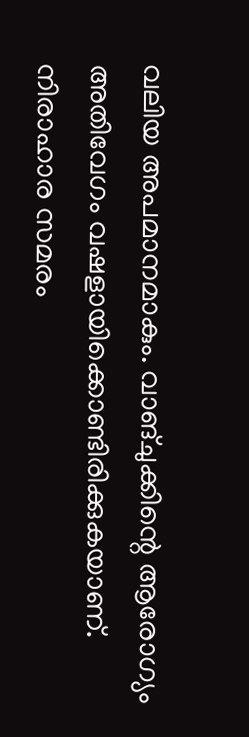വലിയ അപമാനമാകും. വാങ്ചുക്കിന്റെ ആരോഗ്യം അതിവേഗം വഷളായിക്കൊണ്ടിരിക്കുകയാണ്‌. നിരാഹാര സമരം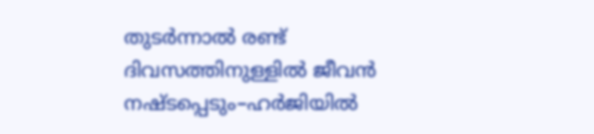തുടർന്നാൽ രണ്ട് ദിവസത്തിനുള്ളിൽ ജീവൻ നഷ്ടപ്പെടും–ഹർജിയിൽ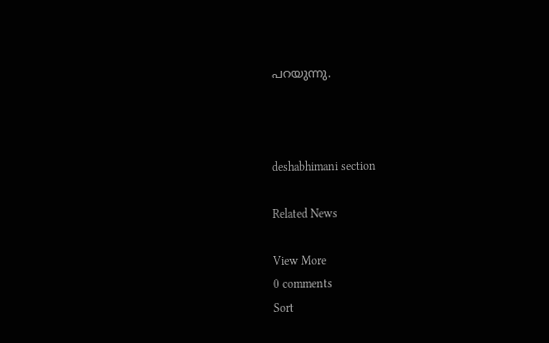പറയുന്നു.



deshabhimani section

Related News

View More
0 comments
Sort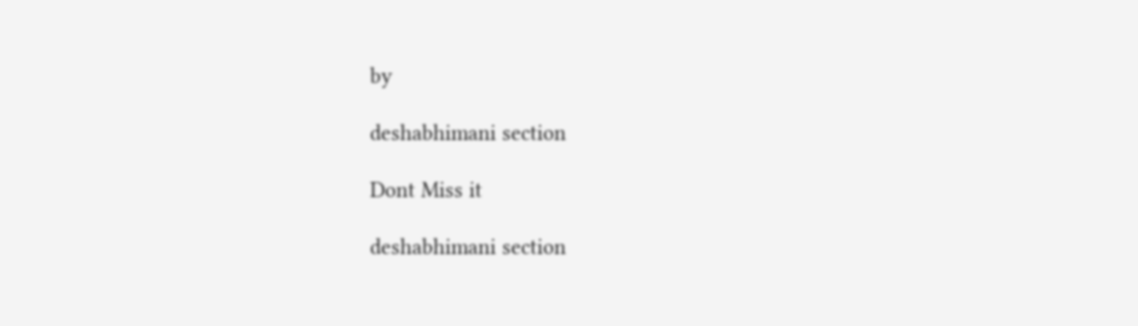by

deshabhimani section

Dont Miss it

deshabhimani section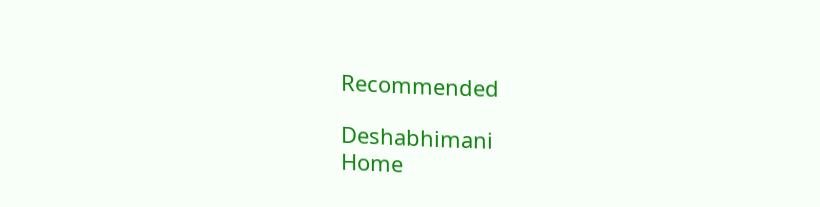Recommended

Deshabhimani
Home